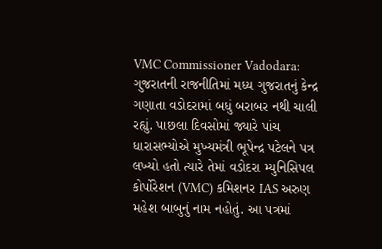VMC Commissioner Vadodara: ગુજરાતની રાજનીતિમાં મધ્ય ગુજરાતનું કેન્દ્ર ગણાતા વડોદરામાં બધું બરાબર નથી ચાલી રહ્યું. પાછલા દિવસોમાં જ્યારે પાંચ ધારાસભ્યોએ મુખ્યમંત્રી ભૂપેન્દ્ર પટેલને પત્ર લખ્યો હતો ત્યારે તેમાં વડોદરા મ્યુનિસિપલ કોર્પોરેશન (VMC) કમિશનર IAS અરુણ મહેશ બાબુનું નામ નહોતું. આ પત્રમાં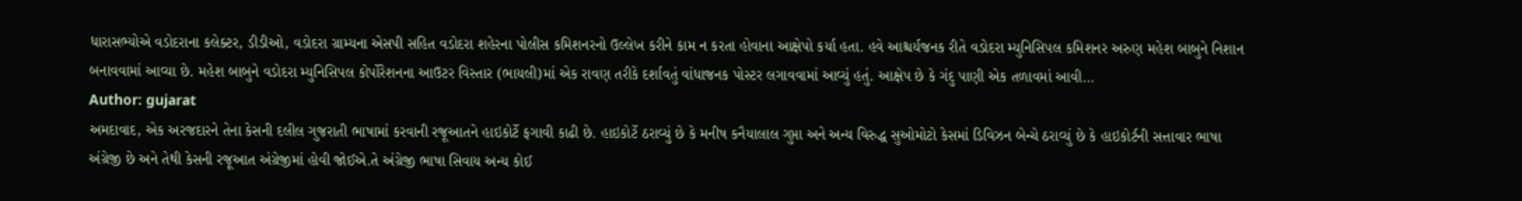ધારાસભ્યોએ વડોદરાના કલેક્ટર, ડીડીઓ, વડોદરા ગ્રામ્યના એસપી સહિત વડોદરા શહેરના પોલીસ કમિશનરનો ઉલ્લેખ કરીને કામ ન કરતા હોવાના આક્ષેપો કર્યા હતા. હવે આશ્ચર્યજનક રીતે વડોદરા મ્યુનિસિપલ કમિશનર અરુણ મહેશ બાબુને નિશાન બનાવવામાં આવ્યા છે. મહેશ બાબુને વડોદરા મ્યુનિસિપલ કોર્પોરેશનના આઉટર વિસ્તાર (ભાયલી)માં એક રાવણ તરીકે દર્શાવતું વાંધાજનક પોસ્ટર લગાવવામાં આવ્યું હતું. આક્ષેપ છે કે ગંદુ પાણી એક તળાવમાં આવી…
Author: gujarat
અમદાવાદ, એક અરજદારને તેના કેસની દલીલ ગુજરાતી ભાષામાં કરવાની રજૂઆતને હાઇકોર્ટે ફગાવી કાઢી છે. હાઇકોર્ટે ઠરાવ્યું છે કે મનીષ કનૈયાલાલ ગુપ્તા અને અન્ય વિરુદ્ધ સુઓમોટો કેસમાં ડિવિઝન બેન્ચે ઠરાવ્યું છે કે હાઇકોર્ટની સત્તાવાર ભાષા અંગ્રેજી છે અને તેથી કેસની રજૂઆત અંગ્રેજીમાં હોવી જોઈએ.તે અંગ્રેજી ભાષા સિવાય અન્ય કોઈ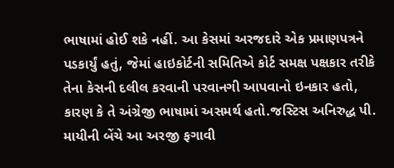ભાષામાં હોઈ શકે નહીં. આ કેસમાં અરજદારે એક પ્રમાણપત્રને પડકાર્યું હતું, જેમાં હાઇકોર્ટની સમિતિએ કોર્ટ સમક્ષ પક્ષકાર તરીકે તેના કેસની દલીલ કરવાની પરવાનગી આપવાનો ઇનકાર હતો, કારણ કે તે અંગ્રેજી ભાષામાં અસમર્થ હતો.જસ્ટિસ અનિરુદ્ધ પી. માયીની બેંચે આ અરજી ફગાવી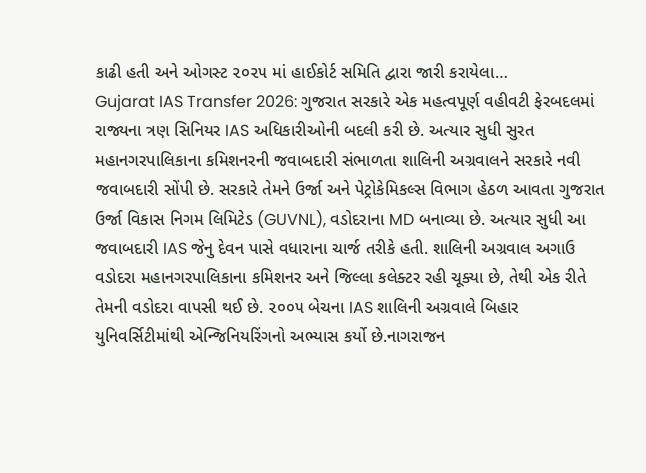કાઢી હતી અને ઓગસ્ટ ૨૦૨૫ માં હાઈકોર્ટ સમિતિ દ્વારા જારી કરાયેલા…
Gujarat IAS Transfer 2026: ગુજરાત સરકારે એક મહત્વપૂર્ણ વહીવટી ફેરબદલમાં રાજ્યના ત્રણ સિનિયર IAS અધિકારીઓની બદલી કરી છે. અત્યાર સુધી સુરત મહાનગરપાલિકાના કમિશનરની જવાબદારી સંભાળતા શાલિની અગ્રવાલને સરકારે નવી જવાબદારી સોંપી છે. સરકારે તેમને ઉર્જા અને પેટ્રોકેમિકલ્સ વિભાગ હેઠળ આવતા ગુજરાત ઉર્જા વિકાસ નિગમ લિમિટેડ (GUVNL), વડોદરાના MD બનાવ્યા છે. અત્યાર સુધી આ જવાબદારી IAS જેનુ દેવન પાસે વધારાના ચાર્જ તરીકે હતી. શાલિની અગ્રવાલ અગાઉ વડોદરા મહાનગરપાલિકાના કમિશનર અને જિલ્લા કલેક્ટર રહી ચૂક્યા છે, તેથી એક રીતે તેમની વડોદરા વાપસી થઈ છે. ૨૦૦૫ બેચના IAS શાલિની અગ્રવાલે બિહાર યુનિવર્સિટીમાંથી એન્જિનિયરિંગનો અભ્યાસ કર્યો છે.નાગરાજન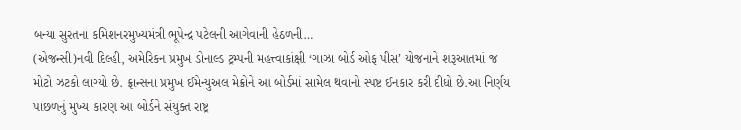બન્યા સુરતના કમિશનરમુખ્યમંત્રી ભૂપેન્દ્ર પટેલની આગેવાની હેઠળની…
(એજન્સી)નવી દિલ્હી, અમેરિકન પ્રમુખ ડોનાલ્ડ ટ્રમ્પની મહત્ત્વાકાંક્ષી ‘ગાઝા બોર્ડ ઓફ પીસ’ યોજનાને શરૂઆતમાં જ મોટો ઝટકો લાગ્યો છે. ફ્રાન્સના પ્રમુખ ઈમેન્યુઅલ મેક્રોને આ બોર્ડમાં સામેલ થવાનો સ્પષ્ટ ઈનકાર કરી દીધો છે.આ નિર્ણય પાછળનું મુખ્ય કારણ આ બોર્ડને સંયુક્ત રાષ્ટ્ર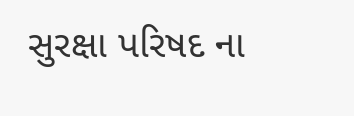સુરક્ષા પરિષદ ના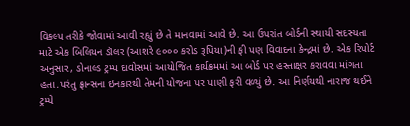વિકલ્પ તરીકે જોવામાં આવી રહ્યું છે તે માનવામાં આવે છે. આ ઉપરાંત બોર્ડની સ્થાયી સદસ્યતા માટે એક બિલિયન ડૉલર (આશરે ૯૦૦૦ કરોડ રૂપિયા)ની ફી પણ વિવાદના કેન્દ્રમાં છે. એક રિપોર્ટ અનુસાર, ડોનાલ્ડ ટ્રમ્પ દાવોસમાં આયોજિત કાર્યક્રમમાં આ બોર્ડ પર હસ્તાક્ષર કરાવવા માંગતા હતા.પરંતુ ફ્રાન્સના ઇનકારથી તેમની યોજના પર પાણી ફરી વળ્યું છે. આ નિર્ણયથી નારાજ થઈને ટ્રમ્પે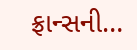ફ્રાન્સની…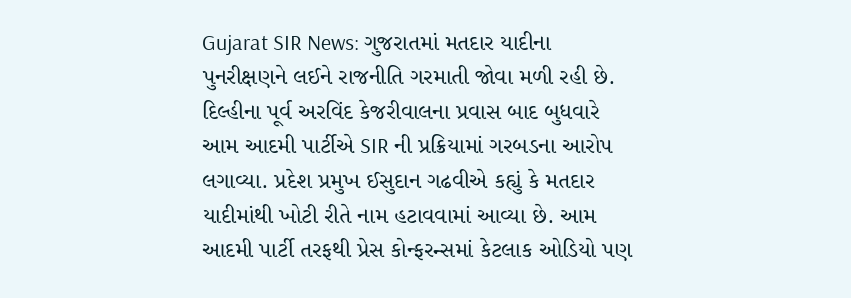Gujarat SIR News: ગુજરાતમાં મતદાર યાદીના પુનરીક્ષણને લઈને રાજનીતિ ગરમાતી જોવા મળી રહી છે. દિલ્હીના પૂર્વ અરવિંદ કેજરીવાલના પ્રવાસ બાદ બુધવારે આમ આદમી પાર્ટીએ SIR ની પ્રક્રિયામાં ગરબડના આરોપ લગાવ્યા. પ્રદેશ પ્રમુખ ઈસુદાન ગઢવીએ કહ્યું કે મતદાર યાદીમાંથી ખોટી રીતે નામ હટાવવામાં આવ્યા છે. આમ આદમી પાર્ટી તરફથી પ્રેસ કોન્ફરન્સમાં કેટલાક ઓડિયો પણ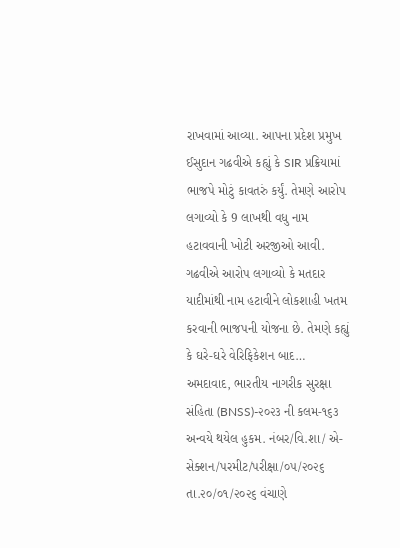રાખવામાં આવ્યા. આપના પ્રદેશ પ્રમુખ ઈસુદાન ગઢવીએ કહ્યું કે SIR પ્રક્રિયામાં ભાજપે મોટું કાવતરું કર્યું. તેમણે આરોપ લગાવ્યો કે 9 લાખથી વધુ નામ હટાવવાની ખોટી અરજીઓ આવી. ગઢવીએ આરોપ લગાવ્યો કે મતદાર યાદીમાંથી નામ હટાવીને લોકશાહી ખતમ કરવાની ભાજપની યોજના છે. તેમણે કહ્યું કે ઘરે-ઘરે વેરિફિકેશન બાદ…
અમદાવાદ, ભારતીય નાગરીક સુરક્ષા સંહિતા (BNSS)-૨૦૨૩ ની કલમ-૧૬૩ અન્વયે થયેલ હુકમ. નંબર/વિ.શા/ એ-સેક્શન/પરમીટ/પરીક્ષા/૦૫/૨૦૨૬ તા.૨૦/૦૧/૨૦૨૬ વંચાણે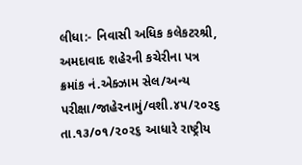લીધા:- નિવાસી અધિક કલેકટરશ્રી, અમદાવાદ શહેરની કચેરીના પત્ર ક્રમાંક નં.એક્ઝામ સેલ/અન્ય પરીક્ષા/જાહેરનામું/વશી.૪૫/૨૦૨૬ તા.૧૩/૦૧/૨૦૨૬ આધારે રાષ્ટ્રીય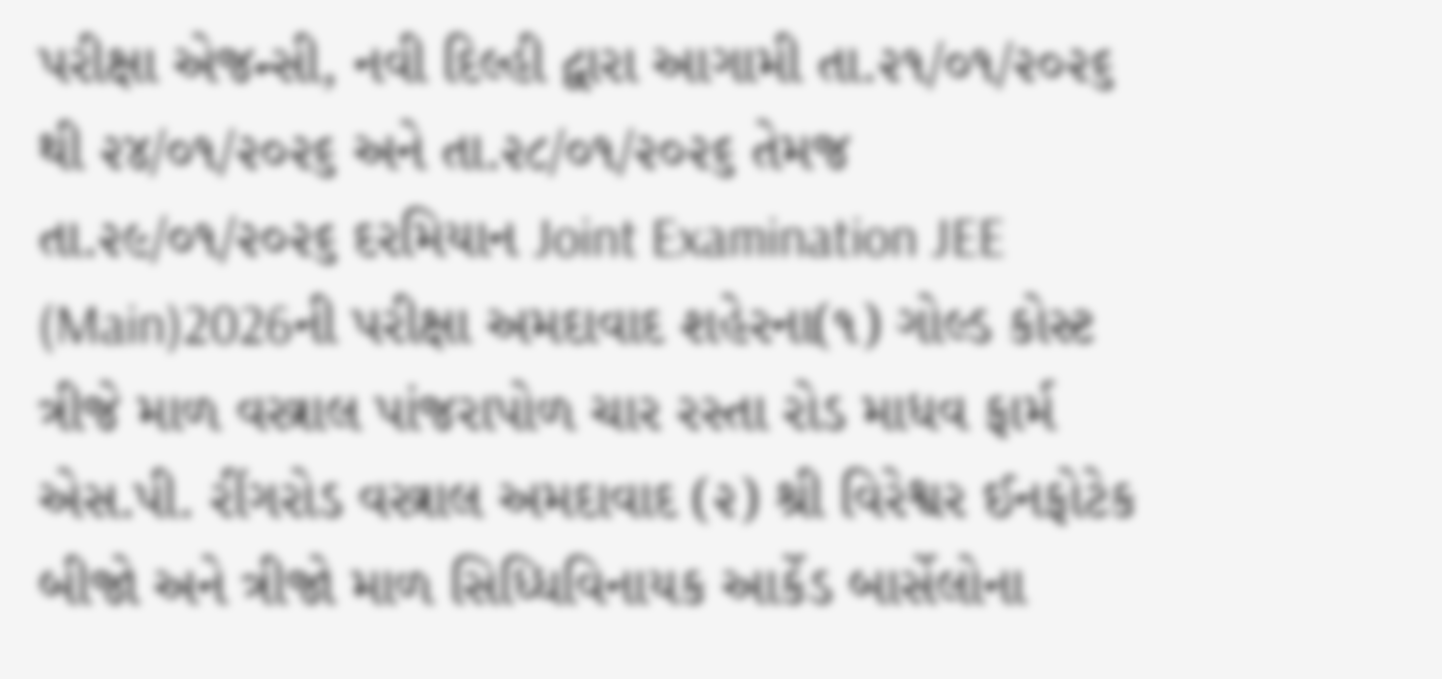પરીક્ષા એજન્સી, નવી દિલ્હી દ્વારા આગામી તા.૨૧/૦૧/૨૦૨૬ થી ૨૪/૦૧/૨૦૨૬ અને તા.૨૮/૦૧/૨૦૨૬ તેમજ તા.૨૯/૦૧/૨૦૨૬ દરમિયાન Joint Examination JEE (Main)2026ની પરીક્ષા અમદાવાદ શહેરના(૧) ગોલ્ડ કોસ્ટ ત્રીજે માળ વસ્ત્રાલ પાંજરાપોળ ચાર રસ્તા રોડ માધવ ફાર્મ એસ.પી. રીંગરોડ વસ્ત્રાલ અમદાવાદ (૨) શ્રી વિરેશ્વર ઈનફોટેક બીજો અને ત્રીજો માળ સિધ્ધિવિનાયક આર્કેડ બાર્સેલોના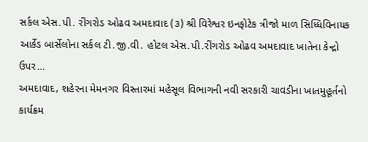સર્કલ એસ.પી. રીંગરોડ ઓઢવ અમદાવાદ (૩) શ્રી વિરેશ્વર ઇનફોટેક ત્રીજો માળ સિધ્ધિવિનાયક આર્કેડ બાર્સેલોના સર્કલ ટી.જી.વી. હોટલ એસ.પી.રીંગરોડ ઓઢવ અમદાવાદ ખાતેના કેન્દ્રો ઉપર…
અમદાવાદ, શહેરના મેમનગર વિસ્તારમાં મહેસૂલ વિભાગની નવી સરકારી ચાવડીના ખાતમુહૂર્તનો કાર્યક્રમ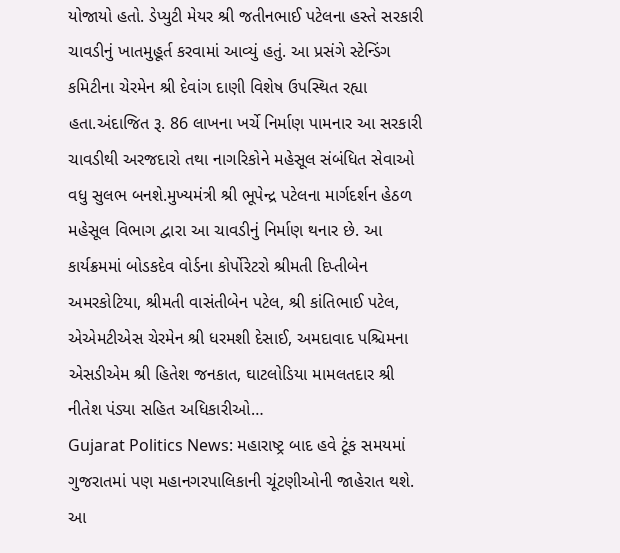યોજાયો હતો. ડેપ્યુટી મેયર શ્રી જતીનભાઈ પટેલના હસ્તે સરકારી ચાવડીનું ખાતમુહૂર્ત કરવામાં આવ્યું હતું. આ પ્રસંગે સ્ટેન્ડિંગ કમિટીના ચેરમેન શ્રી દેવાંગ દાણી વિશેષ ઉપસ્થિત રહ્યા હતા.અંદાજિત રૂ. 86 લાખના ખર્ચે નિર્માણ પામનાર આ સરકારી ચાવડીથી અરજદારો તથા નાગરિકોને મહેસૂલ સંબંધિત સેવાઓ વધુ સુલભ બનશે.મુખ્યમંત્રી શ્રી ભૂપેન્દ્ર પટેલના માર્ગદર્શન હેઠળ મહેસૂલ વિભાગ દ્વારા આ ચાવડીનું નિર્માણ થનાર છે. આ કાર્યક્રમમાં બોડકદેવ વોર્ડના કોર્પોરેટરો શ્રીમતી દિપ્તીબેન અમરકોટિયા, શ્રીમતી વાસંતીબેન પટેલ, શ્રી કાંતિભાઈ પટેલ, એએમટીએસ ચેરમેન શ્રી ધરમશી દેસાઈ, અમદાવાદ પશ્ચિમના એસડીએમ શ્રી હિતેશ જનકાત, ઘાટલોડિયા મામલતદાર શ્રી નીતેશ પંડ્યા સહિત અધિકારીઓ…
Gujarat Politics News: મહારાષ્ટ્ર બાદ હવે ટૂંક સમયમાં ગુજરાતમાં પણ મહાનગરપાલિકાની ચૂંટણીઓની જાહેરાત થશે. આ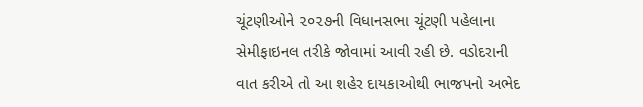ચૂંટણીઓને ૨૦૨૭ની વિધાનસભા ચૂંટણી પહેલાના સેમીફાઇનલ તરીકે જોવામાં આવી રહી છે. વડોદરાની વાત કરીએ તો આ શહેર દાયકાઓથી ભાજપનો અભેદ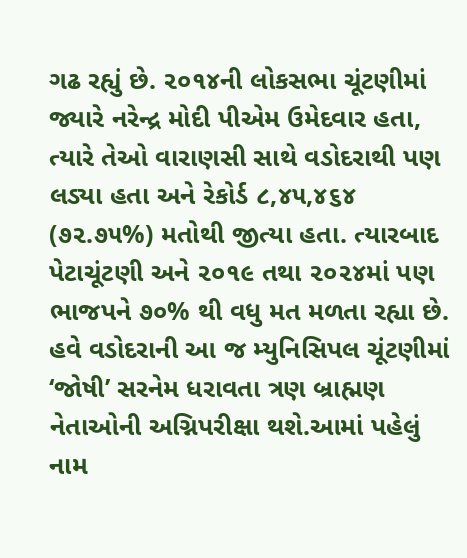ગઢ રહ્યું છે. ૨૦૧૪ની લોકસભા ચૂંટણીમાં જ્યારે નરેન્દ્ર મોદી પીએમ ઉમેદવાર હતા, ત્યારે તેઓ વારાણસી સાથે વડોદરાથી પણ લડ્યા હતા અને રેકોર્ડ ૮,૪૫,૪૬૪ (૭૨.૭૫%) મતોથી જીત્યા હતા. ત્યારબાદ પેટાચૂંટણી અને ૨૦૧૯ તથા ૨૦૨૪માં પણ ભાજપને ૭૦% થી વધુ મત મળતા રહ્યા છે. હવે વડોદરાની આ જ મ્યુનિસિપલ ચૂંટણીમાં ‘જોષી’ સરનેમ ધરાવતા ત્રણ બ્રાહ્મણ નેતાઓની અગ્નિપરીક્ષા થશે.આમાં પહેલું નામ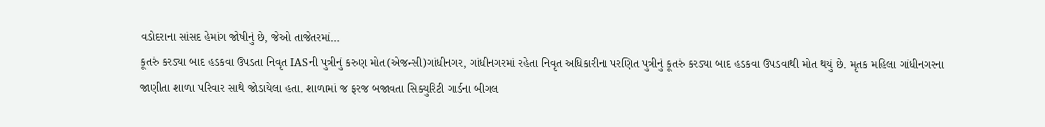વડોદરાના સાંસદ હેમાંગ જોષીનું છે, જેઓ તાજેતરમાં…
કૂતરું કરડ્યા બાદ હડકવા ઉપડતા નિવૃત IASની પુત્રીનું કરુણ મોત(એજન્સી)ગાંધીનગર, ગાંધીનગરમાં રહેતા નિવૃત અધિકારીના પરણિત પુત્રીનું કૂતરું કરડ્યા બાદ હડકવા ઉપડવાથી મોત થયું છે. મૃતક મહિલા ગાંધીનગરના જાણીતા શાળા પરિવાર સાથે જોડાયેલા હતા. શાળામાં જ ફરજ બજાવતા સિક્યુરિટી ગાર્ડના બીગલ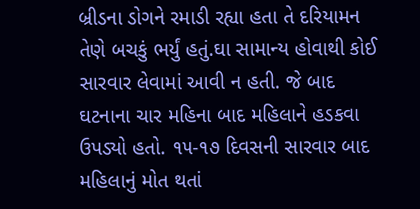બ્રીડના ડોગને રમાડી રહ્યા હતા તે દરિયામન તેણે બચકું ભર્યું હતું.ઘા સામાન્ય હોવાથી કોઈ સારવાર લેવામાં આવી ન હતી. જે બાદ ઘટનાના ચાર મહિના બાદ મહિલાને હડકવા ઉપડ્યો હતો. ૧૫-૧૭ દિવસની સારવાર બાદ મહિલાનું મોત થતાં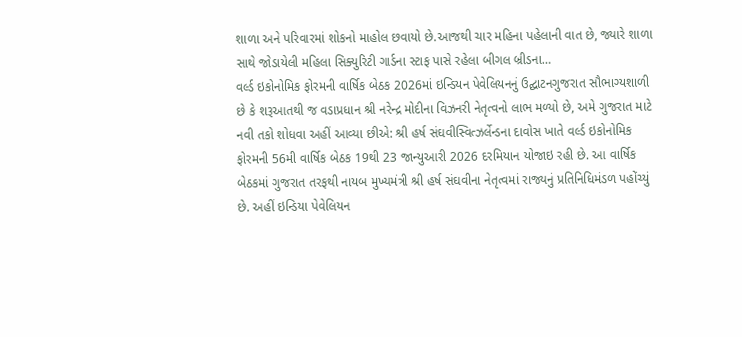શાળા અને પરિવારમાં શોકનો માહોલ છવાયો છે.આજથી ચાર મહિના પહેલાની વાત છે, જ્યારે શાળા સાથે જોડાયેલી મહિલા સિક્યુરિટી ગાર્ડના સ્ટાફ પાસે રહેલા બીગલ બ્રીડના…
વર્લ્ડ ઇકોનોમિક ફોરમની વાર્ષિક બેઠક 2026માં ઇન્ડિયન પેવેલિયનનું ઉદ્ઘાટનગુજરાત સૌભાગ્યશાળી છે કે શરૂઆતથી જ વડાપ્રધાન શ્રી નરેન્દ્ર મોદીના વિઝનરી નેતૃત્વનો લાભ મળ્યો છે, અમે ગુજરાત માટે નવી તકો શોધવા અહીં આવ્યા છીએ: શ્રી હર્ષ સંઘવીસ્વિત્ઝર્લેન્ડના દાવોસ ખાતે વર્લ્ડ ઇકોનોમિક ફોરમની 56મી વાર્ષિક બેઠક 19થી 23 જાન્યુઆરી 2026 દરમિયાન યોજાઇ રહી છે. આ વાર્ષિક બેઠકમાં ગુજરાત તરફથી નાયબ મુખ્યમંત્રી શ્રી હર્ષ સંઘવીના નેતૃત્વમાં રાજ્યનું પ્રતિનિધિમંડળ પહોંચ્યું છે. અહીં ઇન્ડિયા પેવેલિયન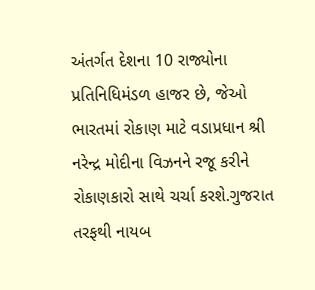અંતર્ગત દેશના 10 રાજ્યોના પ્રતિનિધિમંડળ હાજર છે, જેઓ ભારતમાં રોકાણ માટે વડાપ્રધાન શ્રી નરેન્દ્ર મોદીના વિઝનને રજૂ કરીને રોકાણકારો સાથે ચર્ચા કરશે.ગુજરાત તરફથી નાયબ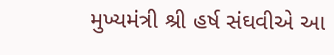મુખ્યમંત્રી શ્રી હર્ષ સંઘવીએ આ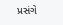પ્રસંગે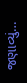જણાવ્યું…